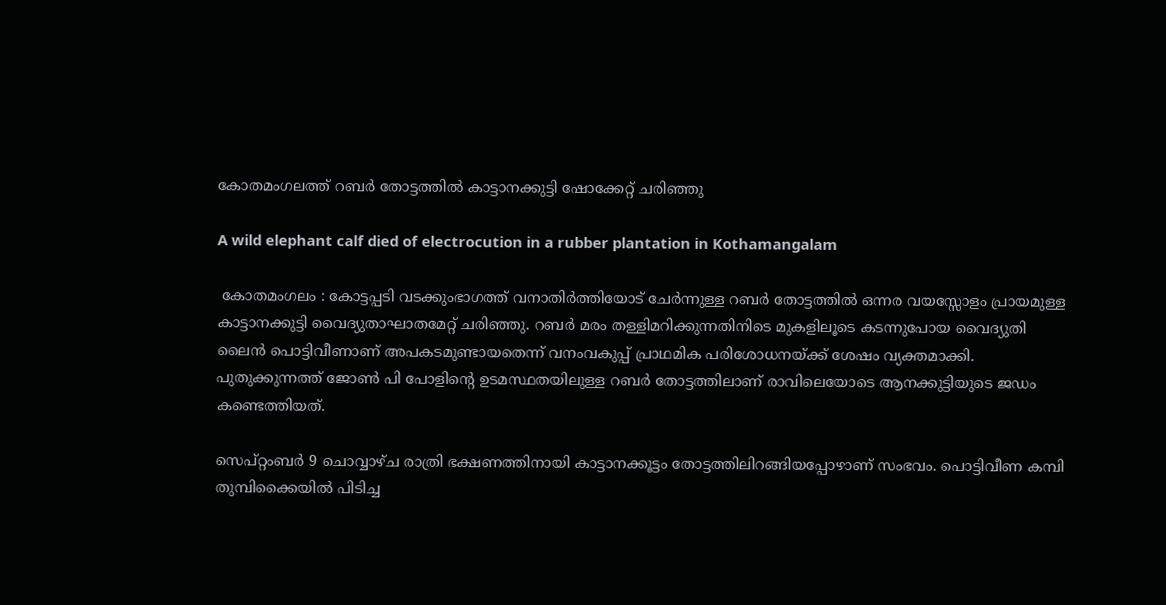കോതമംഗലത്ത് റബർ തോട്ടത്തിൽ കാട്ടാനക്കുട്ടി ഷോക്കേറ്റ് ചരിഞ്ഞു

A wild elephant calf died of electrocution in a rubber plantation in Kothamangalam

 കോതമംഗലം : കോട്ടപ്പടി വടക്കുംഭാഗത്ത് വനാതിർത്തിയോട് ചേർന്നുള്ള റബർ തോട്ടത്തിൽ ഒന്നര വയസ്സോളം പ്രായമുള്ള കാട്ടാനക്കുട്ടി വൈദ്യുതാഘാതമേറ്റ് ചരിഞ്ഞു. റബർ മരം തള്ളിമറിക്കുന്നതിനിടെ മുകളിലൂടെ കടന്നുപോയ വൈദ്യുതി ലൈൻ പൊട്ടിവീണാണ് അപകടമുണ്ടായതെന്ന് വനംവകുപ്പ് പ്രാഥമിക പരിശോധനയ്ക്ക് ശേഷം വ്യക്തമാക്കി. പുതുക്കുന്നത്ത് ജോൺ പി പോളിന്റെ ഉടമസ്ഥതയിലുള്ള റബർ തോട്ടത്തിലാണ് രാവിലെയോടെ ആനക്കുട്ടിയുടെ ജഡം കണ്ടെത്തിയത്.

സെപ്റ്റംബർ 9 ചൊവ്വാഴ്ച രാത്രി ഭക്ഷണത്തിനായി കാട്ടാനക്കൂട്ടം തോട്ടത്തിലിറങ്ങിയപ്പോഴാണ് സംഭവം. പൊട്ടിവീണ കമ്പി തുമ്പിക്കൈയിൽ പിടിച്ച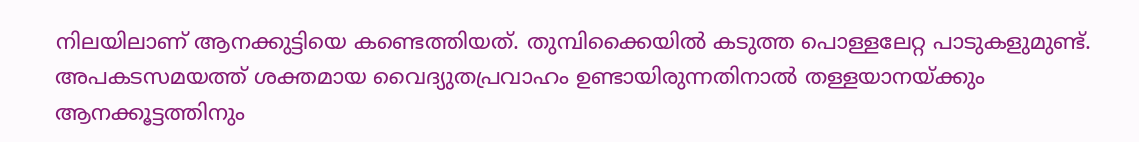നിലയിലാണ് ആനക്കുട്ടിയെ കണ്ടെത്തിയത്. തുമ്പിക്കൈയിൽ കടുത്ത പൊള്ളലേറ്റ പാടുകളുമുണ്ട്. അപകടസമയത്ത് ശക്തമായ വൈദ്യുതപ്രവാഹം ഉണ്ടായിരുന്നതിനാൽ തള്ളയാനയ്ക്കും ആനക്കൂട്ടത്തിനും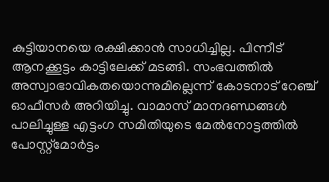കുട്ടിയാനയെ രക്ഷിക്കാൻ സാധിച്ചില്ല. പിന്നീട് ആനക്കൂട്ടം കാട്ടിലേക്ക് മടങ്ങി. സംഭവത്തിൽ അസ്വാഭാവികതയൊന്നുമില്ലെന്ന് കോടനാട് റേഞ്ച് ഓഫീസർ അറിയിച്ചു. വാമാസ് മാനദണ്ഡങ്ങൾ പാലിച്ചുള്ള എട്ടംഗ സമിതിയുടെ മേൽനോട്ടത്തിൽ പോസ്റ്റ്മോർട്ടം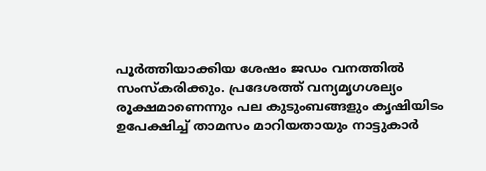പൂർത്തിയാക്കിയ ശേഷം ജഡം വനത്തിൽ സംസ്കരിക്കും. പ്രദേശത്ത് വന്യമൃഗശല്യം രൂക്ഷമാണെന്നും പല കുടുംബങ്ങളും കൃഷിയിടം ഉപേക്ഷിച്ച് താമസം മാറിയതായും നാട്ടുകാർ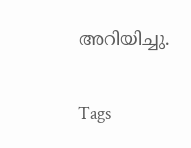അറിയിച്ചു.

Tags